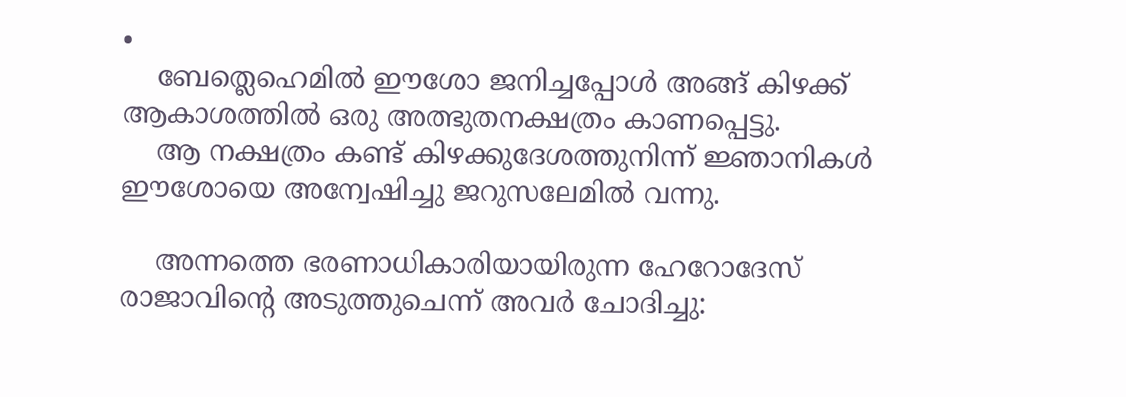•
    ബേത്ലെഹെമില്‍ ഈശോ ജനിച്ചപ്പോള്‍ അങ്ങ് കിഴക്ക് ആകാശത്തില്‍ ഒരു അത്ഭുതനക്ഷത്രം കാണപ്പെട്ടു.
    ആ നക്ഷത്രം കണ്ട് കിഴക്കുദേശത്തുനിന്ന് ജ്ഞാനികള്‍ ഈശോയെ അന്വേഷിച്ചു ജറുസലേമില്‍ വന്നു.

    അന്നത്തെ ഭരണാധികാരിയായിരുന്ന ഹേറോദേസ് രാജാവിന്‍റെ അടുത്തുചെന്ന് അവര്‍ ചോദിച്ചു: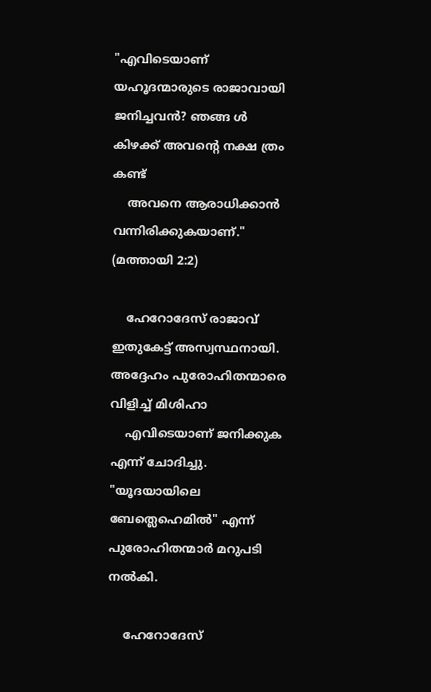"എവിടെയാണ് യഹൂദന്മാരുടെ രാജാവായി ജനിച്ചവന്‍? ഞങ്ങ ള്‍ കിഴക്ക് അവന്‍റെ നക്ഷ ത്രം കണ്ട്
    അവനെ ആരാധിക്കാന്‍ വന്നിരിക്കുകയാണ്." (മത്തായി 2:2)

    ഹേറോദേസ് രാജാവ് ഇതുകേട്ട് അസ്വസ്ഥനായി. അദ്ദേഹം പുരോഹിതന്മാരെ വിളിച്ച് മിശിഹാ
    എവിടെയാണ് ജനിക്കുക എന്ന് ചോദിച്ചു. "യൂദയായിലെ ബേത്ലെഹെമില്‍" എന്ന് പുരോഹിതന്മാര്‍ മറുപടി നല്‍കി.

    ഹേറോദേസ്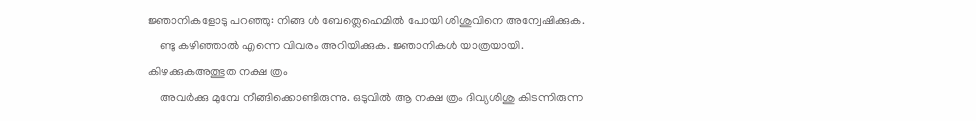ജ്ഞാനികളോടു പറഞ്ഞു: നിങ്ങ ള്‍ ബേത്ലെഹെമില്‍ പോയി ശിശുവിനെ അന്വേഷിക്കുക.
    ണ്ടു കഴിഞ്ഞാല്‍ എന്നെ വിവരം അറിയിക്കുക. ജ്ഞാനികള്‍ യാത്രയായി. കിഴക്കുകഅത്ഭുത നക്ഷ ത്രം
    അവര്‍ക്കു മുമ്പേ നീങ്ങിക്കൊണ്ടിരുന്നു. ഒടുവില്‍ ആ നക്ഷ ത്രം ദിവ്യശിശു കിടന്നിരുന്ന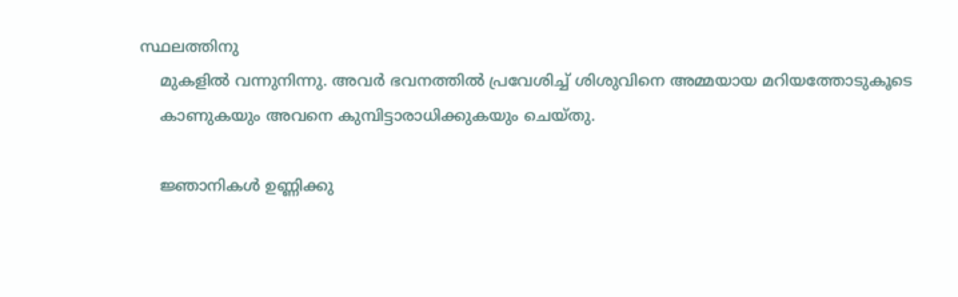സ്ഥലത്തിനു
    മുകളില്‍ വന്നുനിന്നു. അവര്‍ ഭവനത്തില്‍ പ്രവേശിച്ച് ശിശുവിനെ അമ്മയായ മറിയത്തോടുകൂടെ
    കാണുകയും അവനെ കുമ്പിട്ടാരാധിക്കുകയും ചെയ്തു.

    ജ്ഞാനികള്‍ ഉണ്ണിക്കു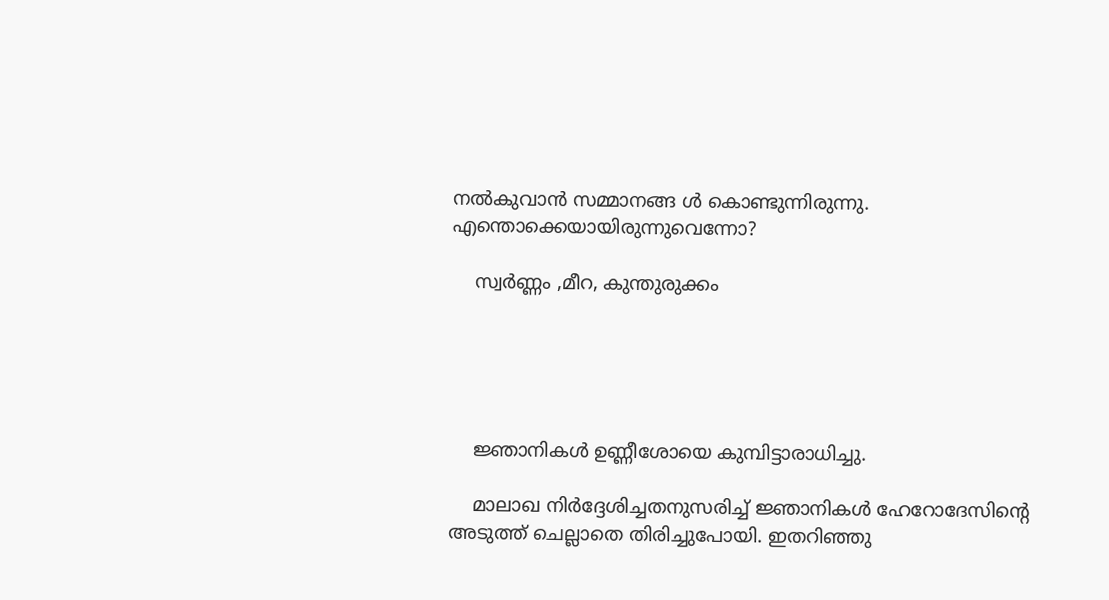നല്‍കുവാന്‍ സമ്മാനങ്ങ ള്‍ കൊണ്ടുന്നിരുന്നു. എന്തൊക്കെയായിരുന്നുവെന്നോ?

    സ്വര്‍ണ്ണം ,മീറ, കുന്തുരുക്കം





    ജ്ഞാനികള്‍ ഉണ്ണീശോയെ കുമ്പിട്ടാരാധിച്ചു.

    മാലാഖ നിര്‍ദ്ദേശിച്ചതനുസരിച്ച് ജ്ഞാനികള്‍ ഹേറോദേസിന്‍റെ അടുത്ത് ചെല്ലാതെ തിരിച്ചുപോയി. ഇതറിഞ്ഞു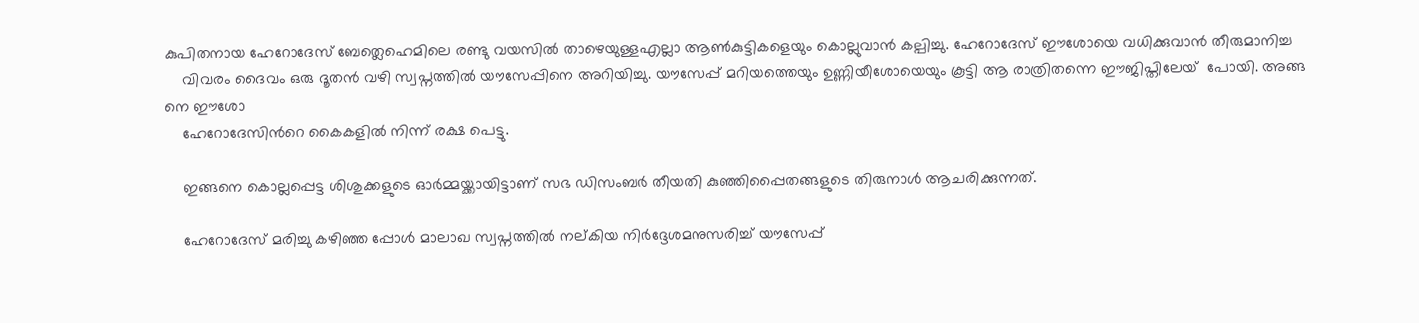കുപിതനായ ഹേറോദേസ് ബേത്ലെഹെമിലെ രണ്ടു വയസില്‍ താഴെയുള്ളഎല്ലാ ആണ്‍കുട്ടികളെയും കൊല്ലുവാന്‍ കല്പിച്ചു. ഹേറോദേസ് ഈശോയെ വധിക്കുവാന്‍ തീരുമാനിച്ച
    വിവരം ദൈവം ഒരു ദൂതന്‍ വഴി സ്വപ്നത്തില്‍ യൗസേപ്പിനെ അറിയിച്ചു. യൗസേപ്പ് മറിയത്തെയും ഉണ്ണിയീശോയെയും കൂട്ടി ആ രാത്രിതന്നെ ഈജിപ്തിലേയ്  പോയി. അങ്ങ നെ ഈശോ
    ഹേറോദേസിന്‍റെ കൈകളില്‍ നിന്ന് രക്ഷ പെട്ടു.

    ഇങ്ങനെ കൊല്ലപ്പെട്ട ശിശുക്കളുടെ ഓര്‍മ്മയ്ക്കായിട്ടാണ് സഭ ഡിസംബര്‍ തീയതി കുഞ്ഞിപ്പൈതങ്ങളുടെ തിരുനാള്‍ ആചരിക്കുന്നത്.

    ഹേറോദേസ് മരിച്ചു കഴിഞ്ഞ പ്പോള്‍ മാലാഖ സ്വപ്നത്തില്‍ നല്കിയ നിര്‍ദ്ദേശമനുസരിച്ച് യൗസേപ്പ്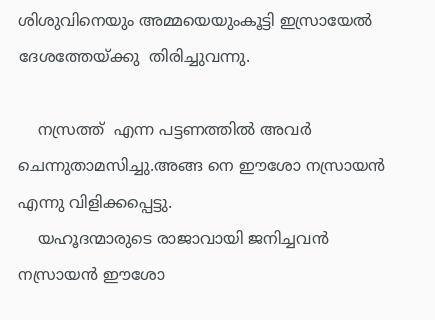ശിശുവിനെയും അമ്മയെയുംകൂട്ടി ഇസ്രായേല്‍ ദേശത്തേയ്ക്കു  തിരിച്ചുവന്നു.

    നസ്രത്ത്  എന്ന പട്ടണത്തില്‍ അവര്‍ ചെന്നുതാമസിച്ചു.അങ്ങ നെ ഈശോ നസ്രായന്‍ എന്നു വിളിക്കപ്പെട്ടു.
    യഹൂദന്മാരുടെ രാജാവായി ജനിച്ചവന്‍ നസ്രായന്‍ ഈശോ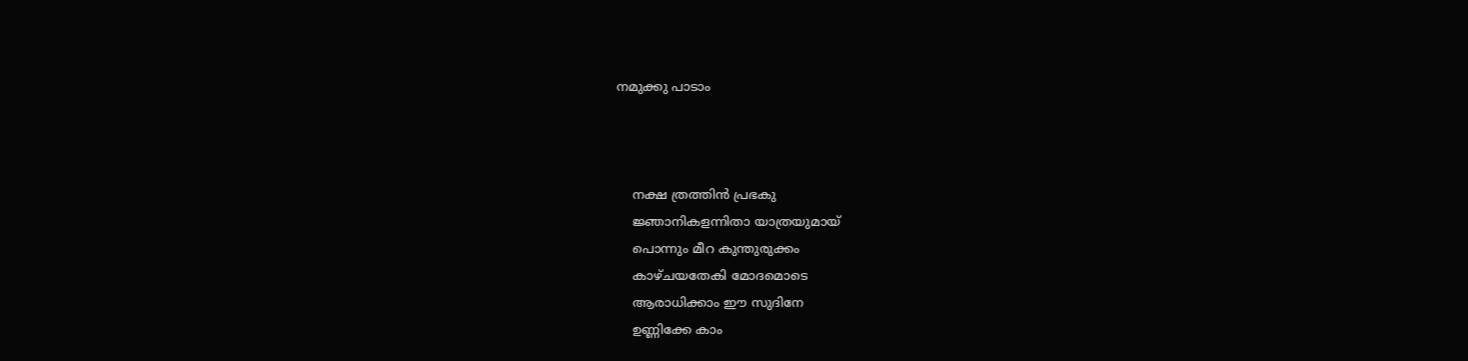നമുക്കു പാടാം



    നക്ഷ ത്രത്തിന്‍ പ്രഭകു
    ജ്ഞാനികളന്നിതാ യാത്രയുമായ്
    പൊന്നും മീറ കുന്തുരുക്കം
    കാഴ്ചയതേകി മോദമൊടെ
    ആരാധിക്കാം ഈ സുദിനേ
    ഉണ്ണിക്കേ കാം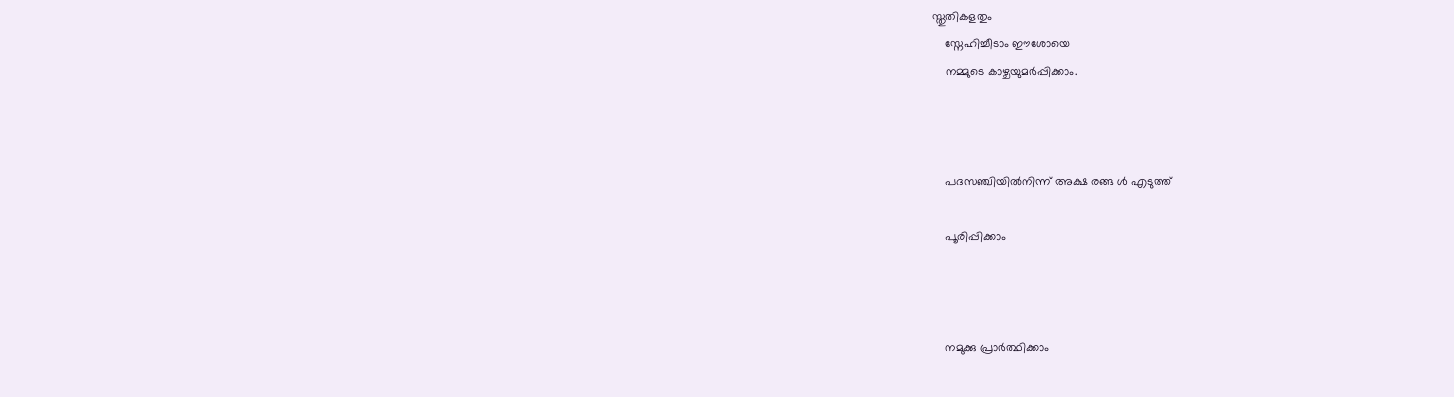സ്തുതികളതും
    സ്നേഹിച്ചീടാം ഈശോയെ
    നമ്മുടെ കാഴ്ചയുമര്‍പ്പിക്കാം.



    പദസഞ്ചിയില്‍നിന്ന് അക്ഷ രങ്ങ ള്‍ എടുത്ത്

    പൂരിപ്പിക്കാം



    നമുക്കു പ്രാര്‍ത്ഥിക്കാം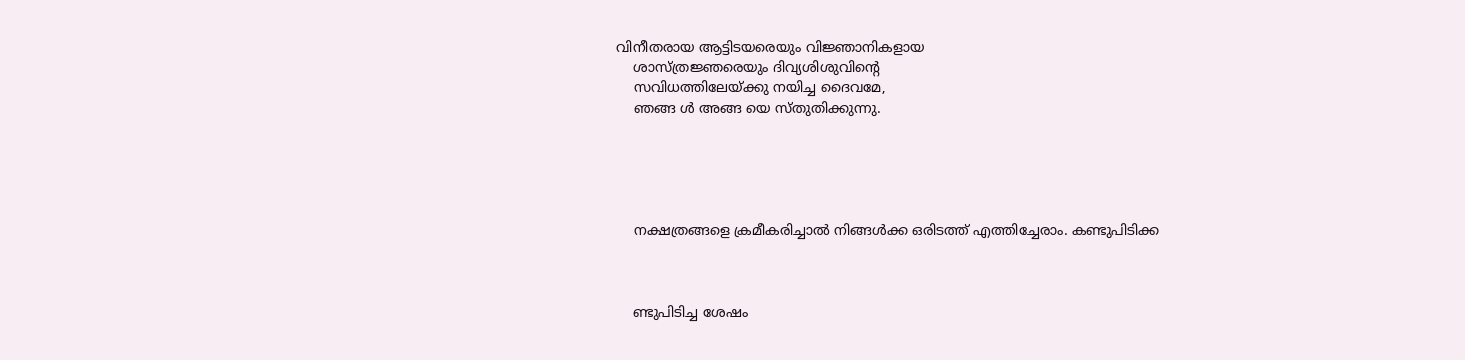വിനീതരായ ആട്ടിടയരെയും വിജ്ഞാനികളായ
    ശാസ്ത്രജ്ഞരെയും ദിവ്യശിശുവിന്‍റെ
    സവിധത്തിലേയ്ക്കു നയിച്ച ദൈവമേ,
    ഞങ്ങ ള്‍ അങ്ങ യെ സ്തുതിക്കുന്നു.





    നക്ഷത്രങ്ങളെ ക്രമീകരിച്ചാല്‍ നിങ്ങള്‍ക്ക ഒരിടത്ത് എത്തിച്ചേരാം. കണ്ടുപിടിക്ക



    ണ്ടുപിടിച്ച ശേഷം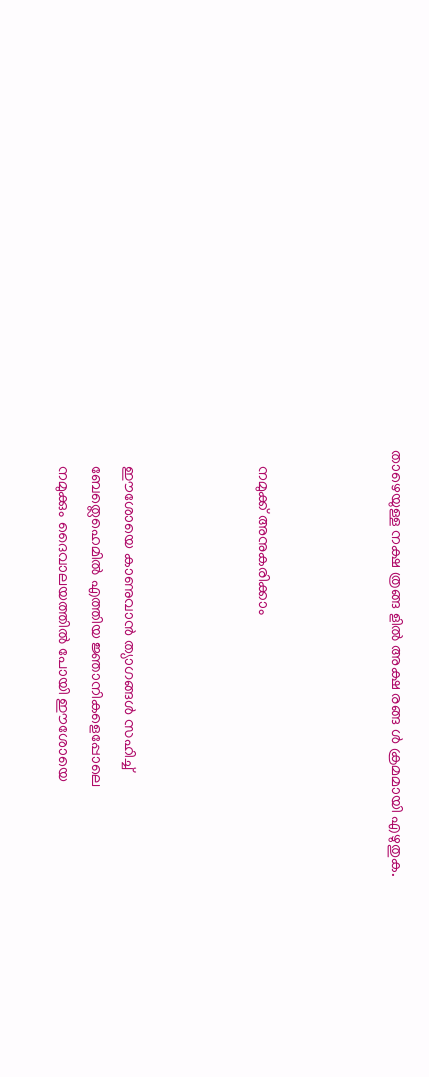താഴെയുള്ള നക്ഷ ത്രങ്ങ ളില്‍ അക്ഷ രങ്ങ ള്‍ ക്രമമായി എഴുതുക.



    നമുക്ക് അനുകരിക്കാം



    ഈശോയെ കാണുവാന്‍ ത്യാഗങ്ങള്‍ സഹിച്ച്
    ബേത്ലെഹെമില്‍ എത്തിയ ജ്ഞാനികളെപ്പോലെ
    നമുക്കും ദൈവാലയത്തില്‍ പോയി ഈശോയെ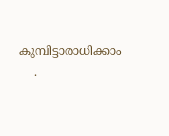കുമ്പിട്ടാരാധിക്കാം
    .